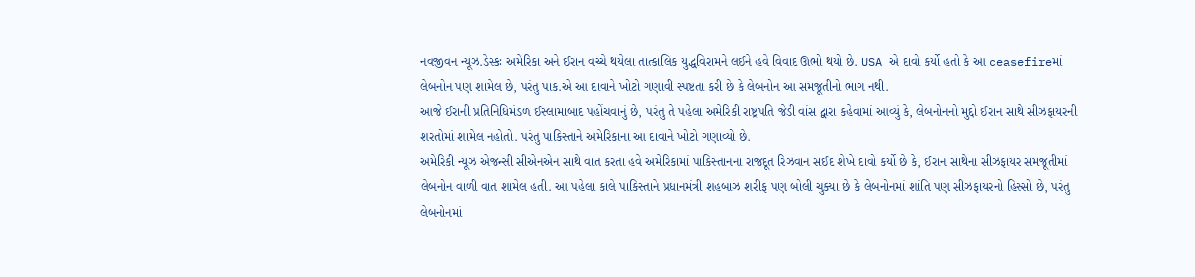નવજીવન ન્યૂઝ.ડેસ્કઃ અમેરિકા અને ઈરાન વચ્ચે થયેલા તાત્કાલિક યુદ્ધવિરામને લઈને હવે વિવાદ ઊભો થયો છે. USA એ દાવો કર્યો હતો કે આ ceasefireમાં લેબનોન પણ શામેલ છે, પરંતુ પાક.એ આ દાવાને ખોટો ગણાવી સ્પષ્ટતા કરી છે કે લેબનોન આ સમજૂતીનો ભાગ નથી.
આજે ઈરાની પ્રતિનિધિમંડળ ઈસ્લામાબાદ પહોંચવાનું છે, પરંતુ તે પહેલા અમેરિકી રાષ્ટ્રપતિ જેડી વાંસ દ્વારા કહેવામાં આવ્યું કે, લેબનોનનો મુદ્દો ઈરાન સાથે સીઝફાયરની શરતોમાં શામેલ નહોતો. પરંતુ પાકિસ્તાને અમેરિકાના આ દાવાને ખોટો ગણાવ્યો છે.
અમેરિકી ન્યૂઝ એજન્સી સીએનએન સાથે વાત કરતા હવે અમેરિકામાં પાકિસ્તાનના રાજદૂત રિઝવાન સઈદ શેખે દાવો કર્યો છે કે, ઈરાન સાથેના સીઝફાયર સમજૂતીમાં લેબનોન વાળી વાત શામેલ હતી. આ પહેલા કાલે પાકિસ્તાને પ્રધાનમંત્રી શહબાઝ શરીફ પણ બોલી ચુક્યા છે કે લેબનોનમાં શાંતિ પણ સીઝફાયરનો હિસ્સો છે, પરંતુ લેબનોનમાં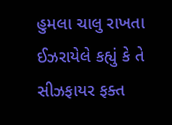હુમલા ચાલુ રાખતા ઈઝરાયેલે કહ્યું કે તે સીઝફાયર ફક્ત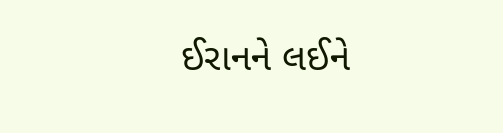ઈરાનને લઈને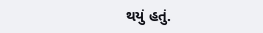થયું હતું.